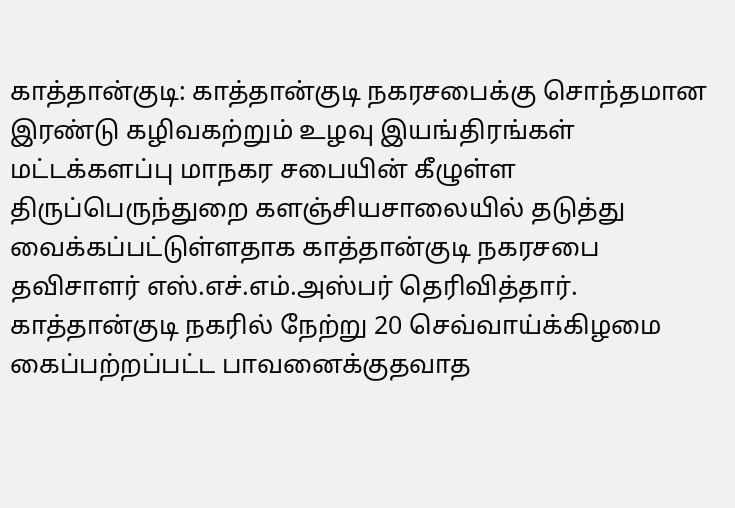காத்தான்குடி: காத்தான்குடி நகரசபைக்கு சொந்தமான இரண்டு கழிவகற்றும் உழவு இயங்திரங்கள் மட்டக்களப்பு மாநகர சபையின் கீழுள்ள திருப்பெருந்துறை களஞ்சியசாலையில் தடுத்து வைக்கப்பட்டுள்ளதாக காத்தான்குடி நகரசபை தவிசாளர் எஸ்.எச்.எம்.அஸ்பர் தெரிவித்தார்.
காத்தான்குடி நகரில் நேற்று 20 செவ்வாய்க்கிழமை கைப்பற்றப்பட்ட பாவனைக்குதவாத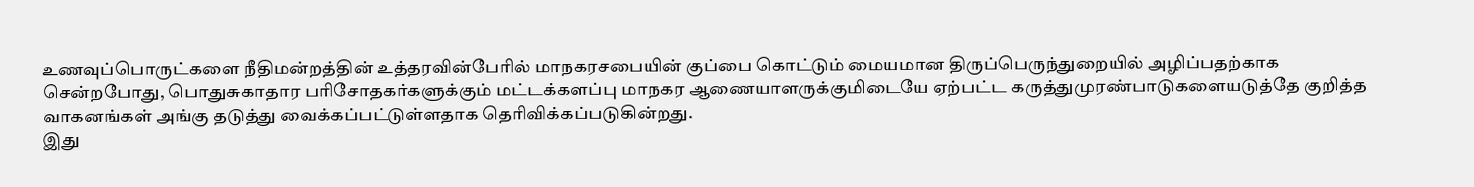உணவுப்பொருட்களை நீதிமன்றத்தின் உத்தரவின்பேரில் மாநகரசபையின் குப்பை கொட்டும் மையமான திருப்பெருந்துறையில் அழிப்பதற்காக சென்றபோது, பொதுசுகாதார பரிசோதகர்களுக்கும் மட்டக்களப்பு மாநகர ஆணையாளருக்குமிடையே ஏற்பட்ட கருத்துமுரண்பாடுகளையடுத்தே குறித்த வாகனங்கள் அங்கு தடுத்து வைக்கப்பட்டுள்ளதாக தெரிவிக்கப்படுகின்றது.
இது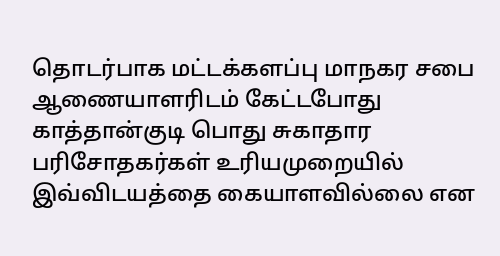தொடர்பாக மட்டக்களப்பு மாநகர சபை ஆணையாளரிடம் கேட்டபோது காத்தான்குடி பொது சுகாதார பரிசோதகர்கள் உரியமுறையில் இவ்விடயத்தை கையாளவில்லை என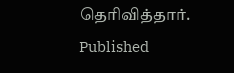தெரிவித்தார்.
Published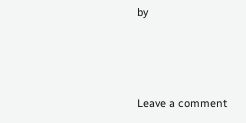by



Leave a comment